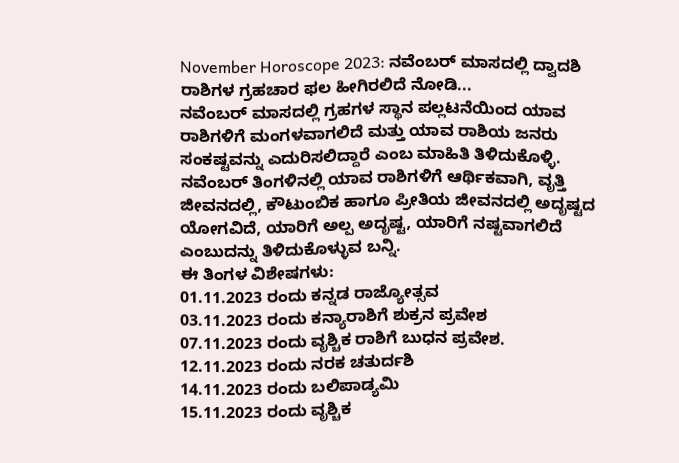November Horoscope 2023: ನವೆಂಬರ್ ಮಾಸದಲ್ಲಿ ದ್ವಾದಶಿ ರಾಶಿಗಳ ಗ್ರಹಚಾರ ಫಲ ಹೀಗಿರಲಿದೆ ನೋಡಿ...
ನವೆಂಬರ್ ಮಾಸದಲ್ಲಿ ಗ್ರಹಗಳ ಸ್ಥಾನ ಪಲ್ಲಟನೆಯಿಂದ ಯಾವ ರಾಶಿಗಳಿಗೆ ಮಂಗಳವಾಗಲಿದೆ ಮತ್ತು ಯಾವ ರಾಶಿಯ ಜನರು ಸಂಕಷ್ಟವನ್ನು ಎದುರಿಸಲಿದ್ದಾರೆ ಎಂಬ ಮಾಹಿತಿ ತಿಳಿದುಕೊಳ್ಳಿ. ನವೆಂಬರ್ ತಿಂಗಳಿನಲ್ಲಿ ಯಾವ ರಾಶಿಗಳಿಗೆ ಆರ್ಥಿಕವಾಗಿ, ವೃತ್ತಿ ಜೀವನದಲ್ಲಿ, ಕೌಟುಂಬಿಕ ಹಾಗೂ ಪ್ರೀತಿಯ ಜೀವನದಲ್ಲಿ ಅದೃಷ್ಟದ ಯೋಗವಿದೆ, ಯಾರಿಗೆ ಅಲ್ಪ ಅದೃಷ್ಟ, ಯಾರಿಗೆ ನಷ್ಟವಾಗಲಿದೆ ಎಂಬುದನ್ನು ತಿಳಿದುಕೊಳ್ಳುವ ಬನ್ನಿ.
ಈ ತಿಂಗಳ ವಿಶೇಷಗಳು:
01.11.2023 ರಂದು ಕನ್ನಡ ರಾಜ್ಯೋತ್ಸವ
03.11.2023 ರಂದು ಕನ್ಯಾರಾಶಿಗೆ ಶುಕ್ರನ ಪ್ರವೇಶ
07.11.2023 ರಂದು ವೃಶ್ಚಿಕ ರಾಶಿಗೆ ಬುಧನ ಪ್ರವೇಶ.
12.11.2023 ರಂದು ನರಕ ಚತುರ್ದಶಿ
14.11.2023 ರಂದು ಬಲಿಪಾಡ್ಯಮಿ
15.11.2023 ರಂದು ವೃಶ್ಚಿಕ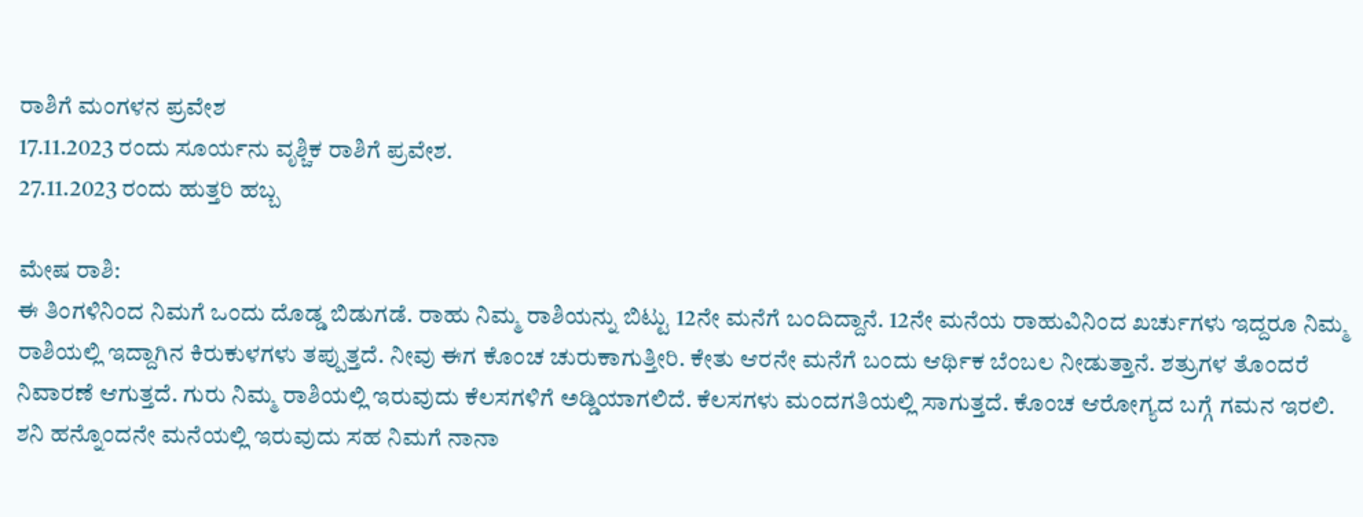ರಾಶಿಗೆ ಮಂಗಳನ ಪ್ರವೇಶ
17.11.2023 ರಂದು ಸೂರ್ಯನು ವೃಶ್ಚಿಕ ರಾಶಿಗೆ ಪ್ರವೇಶ.
27.11.2023 ರಂದು ಹುತ್ತರಿ ಹಬ್ಬ

ಮೇಷ ರಾಶಿ:
ಈ ತಿಂಗಳಿನಿಂದ ನಿಮಗೆ ಒಂದು ದೊಡ್ಡ ಬಿಡುಗಡೆ. ರಾಹು ನಿಮ್ಮ ರಾಶಿಯನ್ನು ಬಿಟ್ಟು 12ನೇ ಮನೆಗೆ ಬಂದಿದ್ದಾನೆ. 12ನೇ ಮನೆಯ ರಾಹುವಿನಿಂದ ಖರ್ಚುಗಳು ಇದ್ದರೂ ನಿಮ್ಮ ರಾಶಿಯಲ್ಲಿ ಇದ್ದಾಗಿನ ಕಿರುಕುಳಗಳು ತಪ್ಪುತ್ತದೆ. ನೀವು ಈಗ ಕೊಂಚ ಚುರುಕಾಗುತ್ತೀರಿ. ಕೇತು ಆರನೇ ಮನೆಗೆ ಬಂದು ಆರ್ಥಿಕ ಬೆಂಬಲ ನೀಡುತ್ತಾನೆ. ಶತ್ರುಗಳ ತೊಂದರೆ ನಿವಾರಣೆ ಆಗುತ್ತದೆ. ಗುರು ನಿಮ್ಮ ರಾಶಿಯಲ್ಲಿ ಇರುವುದು ಕೆಲಸಗಳಿಗೆ ಅಡ್ಡಿಯಾಗಲಿದೆ. ಕೆಲಸಗಳು ಮಂದಗತಿಯಲ್ಲಿ ಸಾಗುತ್ತದೆ. ಕೊಂಚ ಆರೋಗ್ಯದ ಬಗ್ಗೆ ಗಮನ ಇರಲಿ. ಶನಿ ಹನ್ನೊಂದನೇ ಮನೆಯಲ್ಲಿ ಇರುವುದು ಸಹ ನಿಮಗೆ ನಾನಾ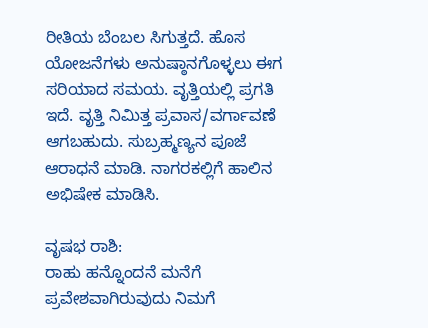ರೀತಿಯ ಬೆಂಬಲ ಸಿಗುತ್ತದೆ. ಹೊಸ ಯೋಜನೆಗಳು ಅನುಷ್ಠಾನಗೊಳ್ಳಲು ಈಗ ಸರಿಯಾದ ಸಮಯ. ವೃತ್ತಿಯಲ್ಲಿ ಪ್ರಗತಿ ಇದೆ. ವೃತ್ತಿ ನಿಮಿತ್ತ ಪ್ರವಾಸ/ವರ್ಗಾವಣೆ ಆಗಬಹುದು. ಸುಬ್ರಹ್ಮಣ್ಯನ ಪೂಜೆ ಆರಾಧನೆ ಮಾಡಿ. ನಾಗರಕಲ್ಲಿಗೆ ಹಾಲಿನ ಅಭಿಷೇಕ ಮಾಡಿಸಿ.

ವೃಷಭ ರಾಶಿ:
ರಾಹು ಹನ್ನೊಂದನೆ ಮನೆಗೆ ಪ್ರವೇಶವಾಗಿರುವುದು ನಿಮಗೆ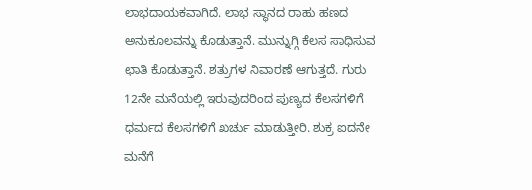ಲಾಭದಾಯಕವಾಗಿದೆ. ಲಾಭ ಸ್ಥಾನದ ರಾಹು ಹಣದ ಅನುಕೂಲವನ್ನು ಕೊಡುತ್ತಾನೆ. ಮುನ್ನುಗ್ಗಿ ಕೆಲಸ ಸಾಧಿಸುವ ಛಾತಿ ಕೊಡುತ್ತಾನೆ. ಶತ್ರುಗಳ ನಿವಾರಣೆ ಆಗುತ್ತದೆ. ಗುರು 12ನೇ ಮನೆಯಲ್ಲಿ ಇರುವುದರಿಂದ ಪುಣ್ಯದ ಕೆಲಸಗಳಿಗೆ ಧರ್ಮದ ಕೆಲಸಗಳಿಗೆ ಖರ್ಚು ಮಾಡುತ್ತೀರಿ. ಶುಕ್ರ ಐದನೇ ಮನೆಗೆ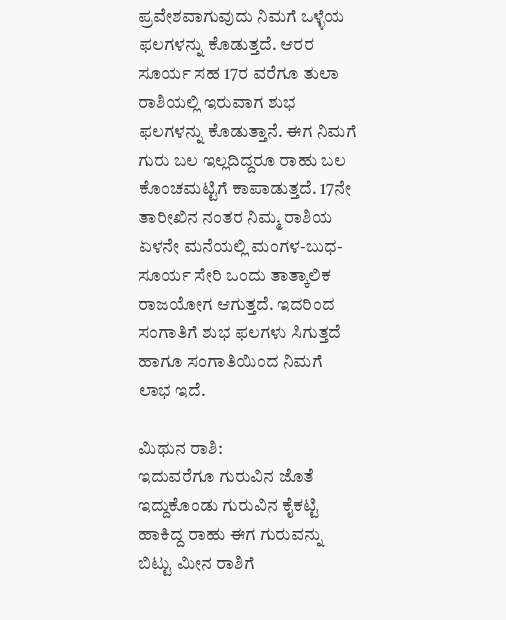ಪ್ರವೇಶವಾಗುವುದು ನಿಮಗೆ ಒಳ್ಳೆಯ ಫಲಗಳನ್ನು ಕೊಡುತ್ತದೆ. ಆರರ ಸೂರ್ಯ ಸಹ 17ರ ವರೆಗೂ ತುಲಾ ರಾಶಿಯಲ್ಲಿ ಇರುವಾಗ ಶುಭ ಫಲಗಳನ್ನು ಕೊಡುತ್ತಾನೆ. ಈಗ ನಿಮಗೆ ಗುರು ಬಲ ಇಲ್ಲದಿದ್ದರೂ ರಾಹು ಬಲ ಕೊಂಚಮಟ್ಟಿಗೆ ಕಾಪಾಡುತ್ತದೆ. 17ನೇ ತಾರೀಖಿನ ನಂತರ ನಿಮ್ಮ ರಾಶಿಯ ಏಳನೇ ಮನೆಯಲ್ಲಿ ಮಂಗಳ-ಬುಧ-ಸೂರ್ಯ ಸೇರಿ ಒಂದು ತಾತ್ಕಾಲಿಕ ರಾಜಯೋಗ ಆಗುತ್ತದೆ. ಇದರಿಂದ ಸಂಗಾತಿಗೆ ಶುಭ ಫಲಗಳು ಸಿಗುತ್ತದೆ ಹಾಗೂ ಸಂಗಾತಿಯಿಂದ ನಿಮಗೆ ಲಾಭ ಇದೆ.

ಮಿಥುನ ರಾಶಿ:
ಇದುವರೆಗೂ ಗುರುವಿನ ಜೊತೆ ಇದ್ದುಕೊಂಡು ಗುರುವಿನ ಕೈಕಟ್ಟಿ ಹಾಕಿದ್ದ ರಾಹು ಈಗ ಗುರುವನ್ನು ಬಿಟ್ಟು ಮೀನ ರಾಶಿಗೆ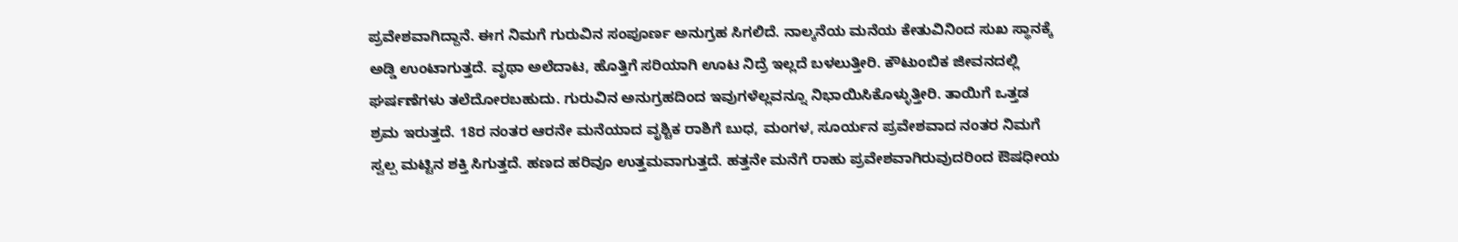ಪ್ರವೇಶವಾಗಿದ್ದಾನೆ. ಈಗ ನಿಮಗೆ ಗುರುವಿನ ಸಂಪೂರ್ಣ ಅನುಗ್ರಹ ಸಿಗಲಿದೆ. ನಾಲ್ಕನೆಯ ಮನೆಯ ಕೇತುವಿನಿಂದ ಸುಖ ಸ್ಥಾನಕ್ಕೆ ಅಡ್ಡಿ ಉಂಟಾಗುತ್ತದೆ. ವೃಥಾ ಅಲೆದಾಟ, ಹೊತ್ತಿಗೆ ಸರಿಯಾಗಿ ಊಟ ನಿದ್ರೆ ಇಲ್ಲದೆ ಬಳಲುತ್ತೀರಿ. ಕೌಟುಂಬಿಕ ಜೀವನದಲ್ಲಿ ಘರ್ಷಣೆಗಳು ತಲೆದೋರಬಹುದು. ಗುರುವಿನ ಅನುಗ್ರಹದಿಂದ ಇವುಗಳೆಲ್ಲವನ್ನೂ ನಿಭಾಯಿಸಿಕೊಳ್ಳುತ್ತೀರಿ. ತಾಯಿಗೆ ಒತ್ತಡ ಶ್ರಮ ಇರುತ್ತದೆ. 18ರ ನಂತರ ಆರನೇ ಮನೆಯಾದ ವೃಶ್ಚಿಕ ರಾಶಿಗೆ ಬುಧ, ಮಂಗಳ, ಸೂರ್ಯನ ಪ್ರವೇಶವಾದ ನಂತರ ನಿಮಗೆ ಸ್ವಲ್ಪ ಮಟ್ಟಿನ ಶಕ್ತಿ ಸಿಗುತ್ತದೆ. ಹಣದ ಹರಿವೂ ಉತ್ತಮವಾಗುತ್ತದೆ. ಹತ್ತನೇ ಮನೆಗೆ ರಾಹು ಪ್ರವೇಶವಾಗಿರುವುದರಿಂದ ಔಷಧೀಯ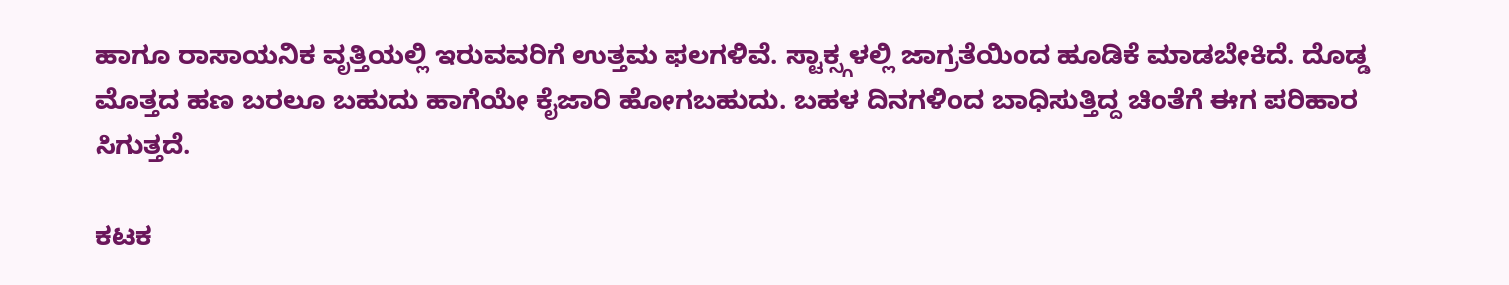ಹಾಗೂ ರಾಸಾಯನಿಕ ವೃತ್ತಿಯಲ್ಲಿ ಇರುವವರಿಗೆ ಉತ್ತಮ ಫಲಗಳಿವೆ. ಸ್ಟಾಕ್ಸ್ಗಳಲ್ಲಿ ಜಾಗ್ರತೆಯಿಂದ ಹೂಡಿಕೆ ಮಾಡಬೇಕಿದೆ. ದೊಡ್ಡ ಮೊತ್ತದ ಹಣ ಬರಲೂ ಬಹುದು ಹಾಗೆಯೇ ಕೈಜಾರಿ ಹೋಗಬಹುದು. ಬಹಳ ದಿನಗಳಿಂದ ಬಾಧಿಸುತ್ತಿದ್ದ ಚಿಂತೆಗೆ ಈಗ ಪರಿಹಾರ ಸಿಗುತ್ತದೆ.

ಕಟಕ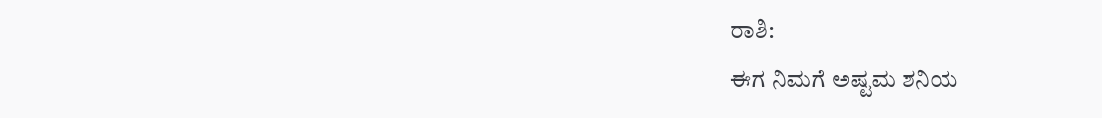ರಾಶಿ:
ಈಗ ನಿಮಗೆ ಅಷ್ಟಮ ಶನಿಯ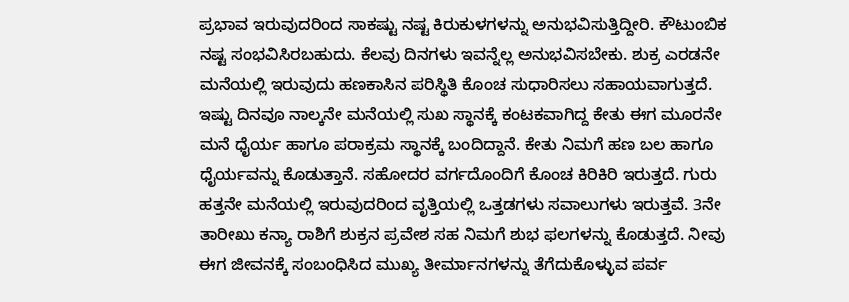ಪ್ರಭಾವ ಇರುವುದರಿಂದ ಸಾಕಷ್ಟು ನಷ್ಟ ಕಿರುಕುಳಗಳನ್ನು ಅನುಭವಿಸುತ್ತಿದ್ದೀರಿ. ಕೌಟುಂಬಿಕ ನಷ್ಟ ಸಂಭವಿಸಿರಬಹುದು. ಕೆಲವು ದಿನಗಳು ಇವನ್ನೆಲ್ಲ ಅನುಭವಿಸಬೇಕು. ಶುಕ್ರ ಎರಡನೇ ಮನೆಯಲ್ಲಿ ಇರುವುದು ಹಣಕಾಸಿನ ಪರಿಸ್ಥಿತಿ ಕೊಂಚ ಸುಧಾರಿಸಲು ಸಹಾಯವಾಗುತ್ತದೆ. ಇಷ್ಟು ದಿನವೂ ನಾಲ್ಕನೇ ಮನೆಯಲ್ಲಿ ಸುಖ ಸ್ಥಾನಕ್ಕೆ ಕಂಟಕವಾಗಿದ್ದ ಕೇತು ಈಗ ಮೂರನೇ ಮನೆ ಧೈರ್ಯ ಹಾಗೂ ಪರಾಕ್ರಮ ಸ್ಥಾನಕ್ಕೆ ಬಂದಿದ್ದಾನೆ. ಕೇತು ನಿಮಗೆ ಹಣ ಬಲ ಹಾಗೂ ಧೈರ್ಯವನ್ನು ಕೊಡುತ್ತಾನೆ. ಸಹೋದರ ವರ್ಗದೊಂದಿಗೆ ಕೊಂಚ ಕಿರಿಕಿರಿ ಇರುತ್ತದೆ. ಗುರು ಹತ್ತನೇ ಮನೆಯಲ್ಲಿ ಇರುವುದರಿಂದ ವೃತ್ತಿಯಲ್ಲಿ ಒತ್ತಡಗಳು ಸವಾಲುಗಳು ಇರುತ್ತವೆ. 3ನೇ ತಾರೀಖು ಕನ್ಯಾ ರಾಶಿಗೆ ಶುಕ್ರನ ಪ್ರವೇಶ ಸಹ ನಿಮಗೆ ಶುಭ ಫಲಗಳನ್ನು ಕೊಡುತ್ತದೆ. ನೀವು ಈಗ ಜೀವನಕ್ಕೆ ಸಂಬಂಧಿಸಿದ ಮುಖ್ಯ ತೀರ್ಮಾನಗಳನ್ನು ತೆಗೆದುಕೊಳ್ಳುವ ಪರ್ವ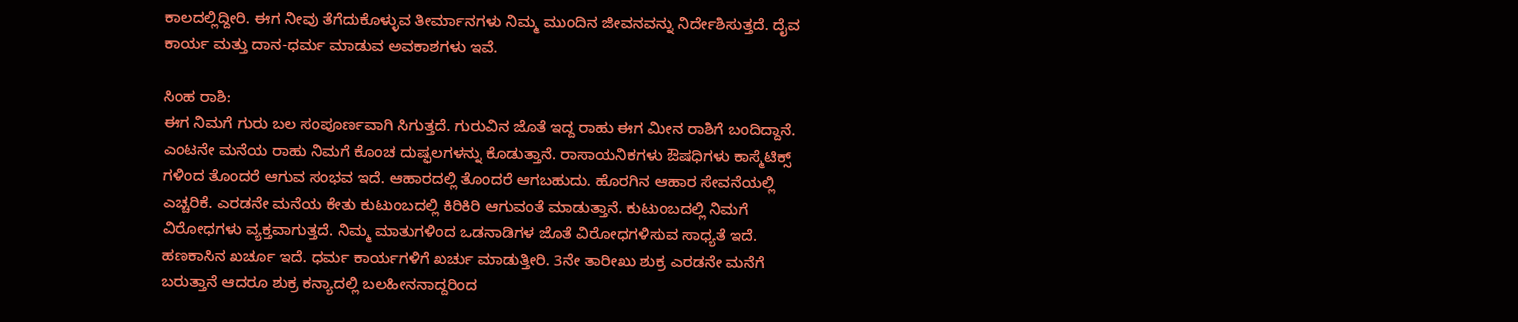ಕಾಲದಲ್ಲಿದ್ದೀರಿ. ಈಗ ನೀವು ತೆಗೆದುಕೊಳ್ಳುವ ತೀರ್ಮಾನಗಳು ನಿಮ್ಮ ಮುಂದಿನ ಜೀವನವನ್ನು ನಿರ್ದೇಶಿಸುತ್ತದೆ. ದೈವ ಕಾರ್ಯ ಮತ್ತು ದಾನ-ಧರ್ಮ ಮಾಡುವ ಅವಕಾಶಗಳು ಇವೆ.

ಸಿಂಹ ರಾಶಿ:
ಈಗ ನಿಮಗೆ ಗುರು ಬಲ ಸಂಪೂರ್ಣವಾಗಿ ಸಿಗುತ್ತದೆ. ಗುರುವಿನ ಜೊತೆ ಇದ್ದ ರಾಹು ಈಗ ಮೀನ ರಾಶಿಗೆ ಬಂದಿದ್ದಾನೆ. ಎಂಟನೇ ಮನೆಯ ರಾಹು ನಿಮಗೆ ಕೊಂಚ ದುಷ್ಫಲಗಳನ್ನು ಕೊಡುತ್ತಾನೆ. ರಾಸಾಯನಿಕಗಳು ಔಷಧಿಗಳು ಕಾಸ್ಮೆಟಿಕ್ಸ್ ಗಳಿಂದ ತೊಂದರೆ ಆಗುವ ಸಂಭವ ಇದೆ. ಆಹಾರದಲ್ಲಿ ತೊಂದರೆ ಆಗಬಹುದು. ಹೊರಗಿನ ಆಹಾರ ಸೇವನೆಯಲ್ಲಿ ಎಚ್ಚರಿಕೆ. ಎರಡನೇ ಮನೆಯ ಕೇತು ಕುಟುಂಬದಲ್ಲಿ ಕಿರಿಕಿರಿ ಆಗುವಂತೆ ಮಾಡುತ್ತಾನೆ. ಕುಟುಂಬದಲ್ಲಿ ನಿಮಗೆ ವಿರೋಧಗಳು ವ್ಯಕ್ತವಾಗುತ್ತದೆ. ನಿಮ್ಮ ಮಾತುಗಳಿಂದ ಒಡನಾಡಿಗಳ ಜೊತೆ ವಿರೋಧಗಳಿಸುವ ಸಾಧ್ಯತೆ ಇದೆ. ಹಣಕಾಸಿನ ಖರ್ಚೂ ಇದೆ. ಧರ್ಮ ಕಾರ್ಯಗಳಿಗೆ ಖರ್ಚು ಮಾಡುತ್ತೀರಿ. 3ನೇ ತಾರೀಖು ಶುಕ್ರ ಎರಡನೇ ಮನೆಗೆ ಬರುತ್ತಾನೆ ಆದರೂ ಶುಕ್ರ ಕನ್ಯಾದಲ್ಲಿ ಬಲಹೀನನಾದ್ದರಿಂದ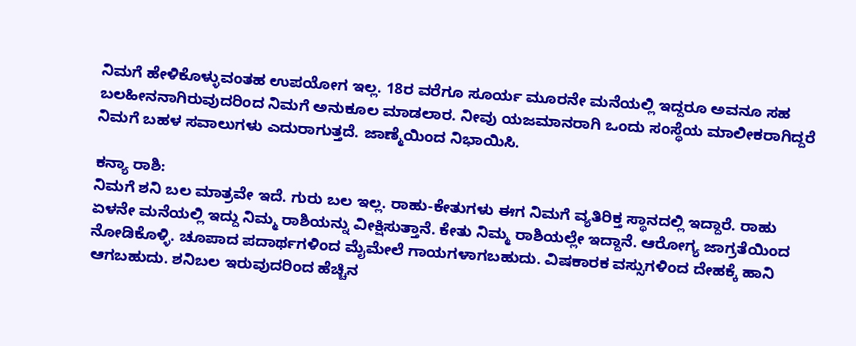ನಿಮಗೆ ಹೇಳಿಕೊಳ್ಳುವಂತಹ ಉಪಯೋಗ ಇಲ್ಲ. 18ರ ವರೆಗೂ ಸೂರ್ಯ ಮೂರನೇ ಮನೆಯಲ್ಲಿ ಇದ್ದರೂ ಅವನೂ ಸಹ ಬಲಹೀನನಾಗಿರುವುದರಿಂದ ನಿಮಗೆ ಅನುಕೂಲ ಮಾಡಲಾರ. ನೀವು ಯಜಮಾನರಾಗಿ ಒಂದು ಸಂಸ್ಥೆಯ ಮಾಲೀಕರಾಗಿದ್ದರೆ ನಿಮಗೆ ಬಹಳ ಸವಾಲುಗಳು ಎದುರಾಗುತ್ತದೆ. ಜಾಣ್ಮೆಯಿಂದ ನಿಭಾಯಿಸಿ.

ಕನ್ಯಾ ರಾಶಿ:
ನಿಮಗೆ ಶನಿ ಬಲ ಮಾತ್ರವೇ ಇದೆ. ಗುರು ಬಲ ಇಲ್ಲ. ರಾಹು-ಕೇತುಗಳು ಈಗ ನಿಮಗೆ ವ್ಯತಿರಿಕ್ತ ಸ್ಥಾನದಲ್ಲಿ ಇದ್ದಾರೆ. ರಾಹು ಏಳನೇ ಮನೆಯಲ್ಲಿ ಇದ್ದು ನಿಮ್ಮ ರಾಶಿಯನ್ನು ವೀಕ್ಷಿಸುತ್ತಾನೆ. ಕೇತು ನಿಮ್ಮ ರಾಶಿಯಲ್ಲೇ ಇದ್ದಾನೆ. ಆರೋಗ್ಯ ಜಾಗ್ರತೆಯಿಂದ ನೋಡಿಕೊಳ್ಳಿ. ಚೂಪಾದ ಪದಾರ್ಥಗಳಿಂದ ಮೈಮೇಲೆ ಗಾಯಗಳಾಗಬಹುದು. ವಿಷಕಾರಕ ವಸ್ಸುಗಳಿಂದ ದೇಹಕ್ಕೆ ಹಾನಿ ಆಗಬಹುದು. ಶನಿಬಲ ಇರುವುದರಿಂದ ಹೆಚ್ಚಿನ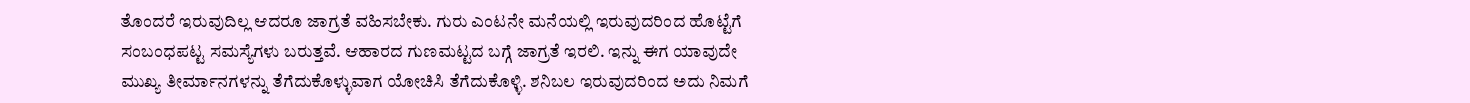ತೊಂದರೆ ಇರುವುದಿಲ್ಲ ಆದರೂ ಜಾಗ್ರತೆ ವಹಿಸಬೇಕು. ಗುರು ಎಂಟನೇ ಮನೆಯಲ್ಲಿ ಇರುವುದರಿಂದ ಹೊಟ್ಟೆಗೆ ಸಂಬಂಧಪಟ್ಟ ಸಮಸ್ಯೆಗಳು ಬರುತ್ತವೆ. ಆಹಾರದ ಗುಣಮಟ್ಟದ ಬಗ್ಗೆ ಜಾಗ್ರತೆ ಇರಲಿ. ಇನ್ನು ಈಗ ಯಾವುದೇ ಮುಖ್ಯ ತೀರ್ಮಾನಗಳನ್ನು ತೆಗೆದುಕೊಳ್ಳುವಾಗ ಯೋಚಿಸಿ ತೆಗೆದುಕೊಳ್ಳಿ. ಶನಿಬಲ ಇರುವುದರಿಂದ ಅದು ನಿಮಗೆ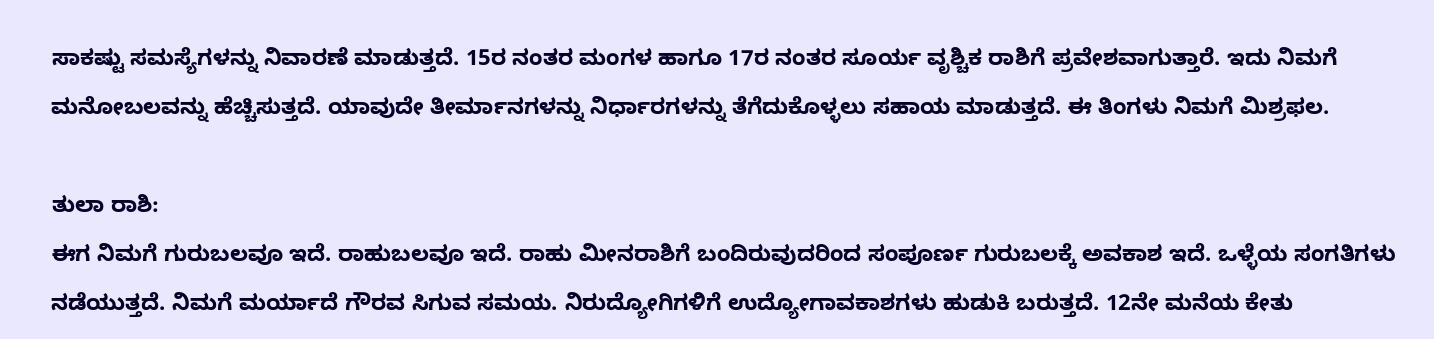ಸಾಕಷ್ಟು ಸಮಸ್ಯೆಗಳನ್ನು ನಿವಾರಣೆ ಮಾಡುತ್ತದೆ. 15ರ ನಂತರ ಮಂಗಳ ಹಾಗೂ 17ರ ನಂತರ ಸೂರ್ಯ ವೃಶ್ಚಿಕ ರಾಶಿಗೆ ಪ್ರವೇಶವಾಗುತ್ತಾರೆ. ಇದು ನಿಮಗೆ ಮನೋಬಲವನ್ನು ಹೆಚ್ಚಿಸುತ್ತದೆ. ಯಾವುದೇ ತೀರ್ಮಾನಗಳನ್ನು ನಿರ್ಧಾರಗಳನ್ನು ತೆಗೆದುಕೊಳ್ಳಲು ಸಹಾಯ ಮಾಡುತ್ತದೆ. ಈ ತಿಂಗಳು ನಿಮಗೆ ಮಿಶ್ರಫಲ.

ತುಲಾ ರಾಶಿ:
ಈಗ ನಿಮಗೆ ಗುರುಬಲವೂ ಇದೆ. ರಾಹುಬಲವೂ ಇದೆ. ರಾಹು ಮೀನರಾಶಿಗೆ ಬಂದಿರುವುದರಿಂದ ಸಂಪೂರ್ಣ ಗುರುಬಲಕ್ಕೆ ಅವಕಾಶ ಇದೆ. ಒಳ್ಳೆಯ ಸಂಗತಿಗಳು ನಡೆಯುತ್ತದೆ. ನಿಮಗೆ ಮರ್ಯಾದೆ ಗೌರವ ಸಿಗುವ ಸಮಯ. ನಿರುದ್ಯೋಗಿಗಳಿಗೆ ಉದ್ಯೋಗಾವಕಾಶಗಳು ಹುಡುಕಿ ಬರುತ್ತದೆ. 12ನೇ ಮನೆಯ ಕೇತು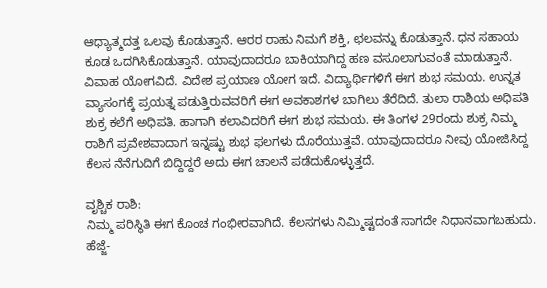ಆಧ್ಯಾತ್ಮದತ್ತ ಒಲವು ಕೊಡುತ್ತಾನೆ. ಆರರ ರಾಹು ನಿಮಗೆ ಶಕ್ತಿ, ಛಲವನ್ನು ಕೊಡುತ್ತಾನೆ. ಧನ ಸಹಾಯ ಕೂಡ ಒದಗಿಸಿಕೊಡುತ್ತಾನೆ. ಯಾವುದಾದರೂ ಬಾಕಿಯಾಗಿದ್ದ ಹಣ ವಸೂಲಾಗುವಂತೆ ಮಾಡುತ್ತಾನೆ. ವಿವಾಹ ಯೋಗವಿದೆ. ವಿದೇಶ ಪ್ರಯಾಣ ಯೋಗ ಇದೆ. ವಿದ್ಯಾರ್ಥಿಗಳಿಗೆ ಈಗ ಶುಭ ಸಮಯ. ಉನ್ನತ ವ್ಯಾಸಂಗಕ್ಕೆ ಪ್ರಯತ್ನ ಪಡುತ್ತಿರುವವರಿಗೆ ಈಗ ಅವಕಾಶಗಳ ಬಾಗಿಲು ತೆರೆದಿದೆ. ತುಲಾ ರಾಶಿಯ ಅಧಿಪತಿ ಶುಕ್ರ ಕಲೆಗೆ ಅಧಿಪತಿ. ಹಾಗಾಗಿ ಕಲಾವಿದರಿಗೆ ಈಗ ಶುಭ ಸಮಯ. ಈ ತಿಂಗಳ 29ರಂದು ಶುಕ್ರ ನಿಮ್ಮ ರಾಶಿಗೆ ಪ್ರವೇಶವಾದಾಗ ಇನ್ನಷ್ಟು ಶುಭ ಫಲಗಳು ದೊರೆಯುತ್ತವೆ. ಯಾವುದಾದರೂ ನೀವು ಯೋಜಿಸಿದ್ದ ಕೆಲಸ ನೆನೆಗುದಿಗೆ ಬಿದ್ದಿದ್ದರೆ ಅದು ಈಗ ಚಾಲನೆ ಪಡೆದುಕೊಳ್ಳುತ್ತದೆ.

ವೃಶ್ಚಿಕ ರಾಶಿ:
ನಿಮ್ಮ ಪರಿಸ್ಥಿತಿ ಈಗ ಕೊಂಚ ಗಂಭೀರವಾಗಿದೆ. ಕೆಲಸಗಳು ನಿಮ್ಮಿಷ್ಟದಂತೆ ಸಾಗದೇ ನಿಧಾನವಾಗಬಹುದು. ಹೆಜ್ಜೆ-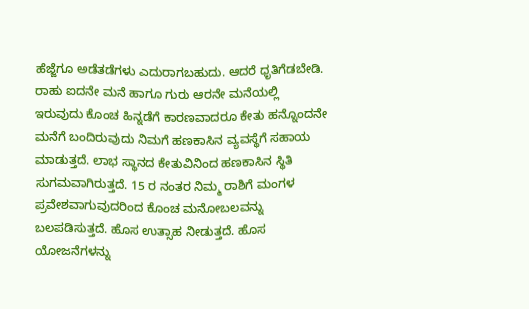ಹೆಜ್ಜೆಗೂ ಅಡೆತಡೆಗಳು ಎದುರಾಗಬಹುದು. ಆದರೆ ಧೃತಿಗೆಡಬೇಡಿ. ರಾಹು ಐದನೇ ಮನೆ ಹಾಗೂ ಗುರು ಆರನೇ ಮನೆಯಲ್ಲಿ ಇರುವುದು ಕೊಂಚ ಹಿನ್ನಡೆಗೆ ಕಾರಣವಾದರೂ ಕೇತು ಹನ್ನೊಂದನೇ ಮನೆಗೆ ಬಂದಿರುವುದು ನಿಮಗೆ ಹಣಕಾಸಿನ ವ್ಯವಸ್ಥೆಗೆ ಸಹಾಯ ಮಾಡುತ್ತದೆ. ಲಾಭ ಸ್ಥಾನದ ಕೇತುವಿನಿಂದ ಹಣಕಾಸಿನ ಸ್ಥಿತಿ ಸುಗಮವಾಗಿರುತ್ತದೆ. 15 ರ ನಂತರ ನಿಮ್ಮ ರಾಶಿಗೆ ಮಂಗಳ ಪ್ರವೇಶವಾಗುವುದರಿಂದ ಕೊಂಚ ಮನೋಬಲವನ್ನು ಬಲಪಡಿಸುತ್ತದೆ. ಹೊಸ ಉತ್ಸಾಹ ನೀಡುತ್ತದೆ. ಹೊಸ ಯೋಜನೆಗಳನ್ನು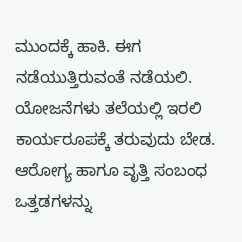ಮುಂದಕ್ಕೆ ಹಾಕಿ. ಈಗ ನಡೆಯುತ್ತಿರುವಂತೆ ನಡೆಯಲಿ. ಯೋಜನೆಗಳು ತಲೆಯಲ್ಲಿ ಇರಲಿ ಕಾರ್ಯರೂಪಕ್ಕೆ ತರುವುದು ಬೇಡ. ಆರೋಗ್ಯ ಹಾಗೂ ವೃತ್ತಿ ಸಂಬಂಧ ಒತ್ತಡಗಳನ್ನು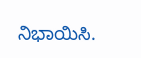ನಿಭಾಯಿಸಿ.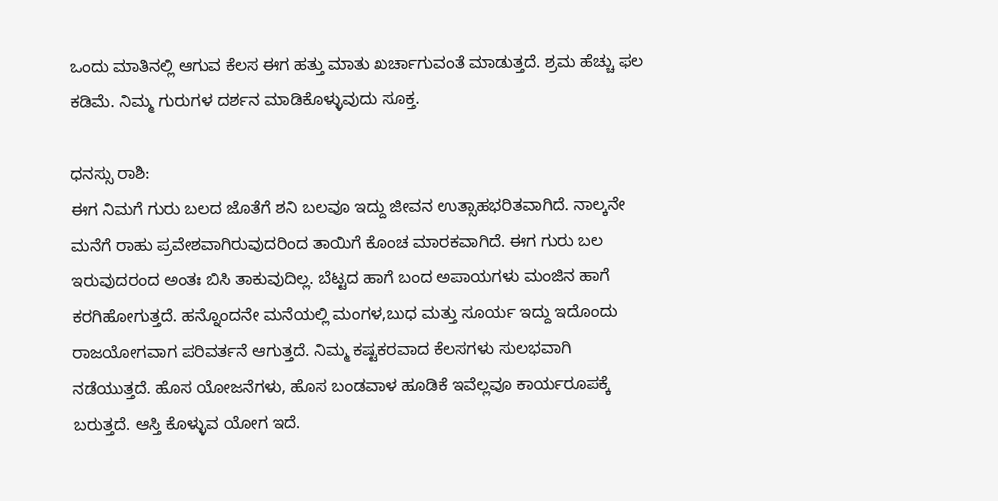ಒಂದು ಮಾತಿನಲ್ಲಿ ಆಗುವ ಕೆಲಸ ಈಗ ಹತ್ತು ಮಾತು ಖರ್ಚಾಗುವಂತೆ ಮಾಡುತ್ತದೆ. ಶ್ರಮ ಹೆಚ್ಚು ಫಲ ಕಡಿಮೆ. ನಿಮ್ಮ ಗುರುಗಳ ದರ್ಶನ ಮಾಡಿಕೊಳ್ಳುವುದು ಸೂಕ್ತ.

ಧನಸ್ಸು ರಾಶಿ:
ಈಗ ನಿಮಗೆ ಗುರು ಬಲದ ಜೊತೆಗೆ ಶನಿ ಬಲವೂ ಇದ್ದು ಜೀವನ ಉತ್ಸಾಹಭರಿತವಾಗಿದೆ. ನಾಲ್ಕನೇ ಮನೆಗೆ ರಾಹು ಪ್ರವೇಶವಾಗಿರುವುದರಿಂದ ತಾಯಿಗೆ ಕೊಂಚ ಮಾರಕವಾಗಿದೆ. ಈಗ ಗುರು ಬಲ ಇರುವುದರಂದ ಅಂತಃ ಬಿಸಿ ತಾಕುವುದಿಲ್ಲ. ಬೆಟ್ಟದ ಹಾಗೆ ಬಂದ ಅಪಾಯಗಳು ಮಂಜಿನ ಹಾಗೆ ಕರಗಿಹೋಗುತ್ತದೆ. ಹನ್ನೊಂದನೇ ಮನೆಯಲ್ಲಿ ಮಂಗಳ,ಬುಧ ಮತ್ತು ಸೂರ್ಯ ಇದ್ದು ಇದೊಂದು ರಾಜಯೋಗವಾಗ ಪರಿವರ್ತನೆ ಆಗುತ್ತದೆ. ನಿಮ್ಮ ಕಷ್ಟಕರವಾದ ಕೆಲಸಗಳು ಸುಲಭವಾಗಿ ನಡೆಯುತ್ತದೆ. ಹೊಸ ಯೋಜನೆಗಳು, ಹೊಸ ಬಂಡವಾಳ ಹೂಡಿಕೆ ಇವೆಲ್ಲವೂ ಕಾರ್ಯರೂಪಕ್ಕೆ ಬರುತ್ತದೆ. ಆಸ್ತಿ ಕೊಳ್ಳುವ ಯೋಗ ಇದೆ.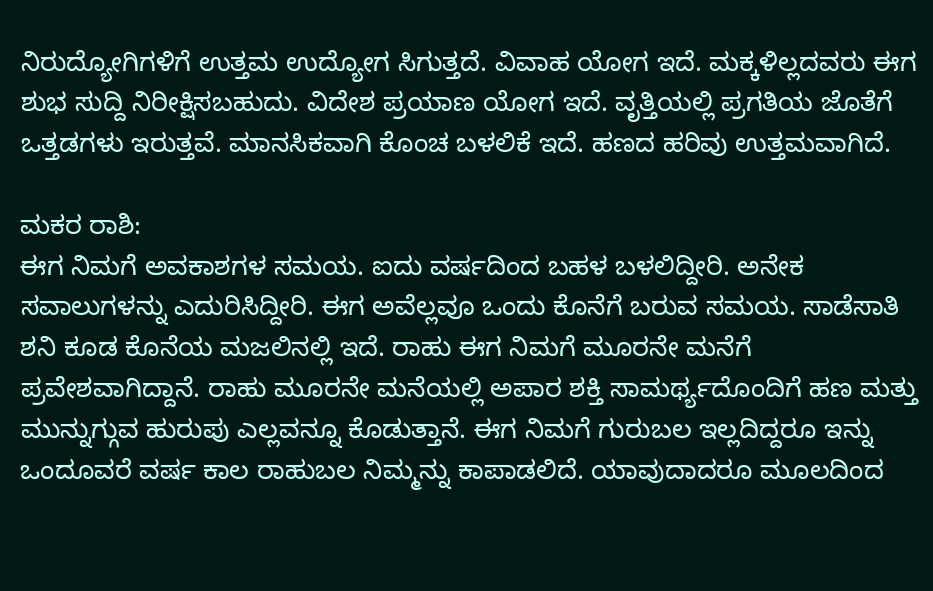ನಿರುದ್ಯೋಗಿಗಳಿಗೆ ಉತ್ತಮ ಉದ್ಯೋಗ ಸಿಗುತ್ತದೆ. ವಿವಾಹ ಯೋಗ ಇದೆ. ಮಕ್ಕಳಿಲ್ಲದವರು ಈಗ ಶುಭ ಸುದ್ದಿ ನಿರೀಕ್ಷಿಸಬಹುದು. ವಿದೇಶ ಪ್ರಯಾಣ ಯೋಗ ಇದೆ. ವೃತ್ತಿಯಲ್ಲಿ ಪ್ರಗತಿಯ ಜೊತೆಗೆ ಒತ್ತಡಗಳು ಇರುತ್ತವೆ. ಮಾನಸಿಕವಾಗಿ ಕೊಂಚ ಬಳಲಿಕೆ ಇದೆ. ಹಣದ ಹರಿವು ಉತ್ತಮವಾಗಿದೆ.

ಮಕರ ರಾಶಿ:
ಈಗ ನಿಮಗೆ ಅವಕಾಶಗಳ ಸಮಯ. ಐದು ವರ್ಷದಿಂದ ಬಹಳ ಬಳಲಿದ್ದೀರಿ. ಅನೇಕ ಸವಾಲುಗಳನ್ನು ಎದುರಿಸಿದ್ದೀರಿ. ಈಗ ಅವೆಲ್ಲವೂ ಒಂದು ಕೊನೆಗೆ ಬರುವ ಸಮಯ. ಸಾಡೆಸಾತಿ ಶನಿ ಕೂಡ ಕೊನೆಯ ಮಜಲಿನಲ್ಲಿ ಇದೆ. ರಾಹು ಈಗ ನಿಮಗೆ ಮೂರನೇ ಮನೆಗೆ ಪ್ರವೇಶವಾಗಿದ್ದಾನೆ. ರಾಹು ಮೂರನೇ ಮನೆಯಲ್ಲಿ ಅಪಾರ ಶಕ್ತಿ ಸಾಮರ್ಥ್ಯದೊಂದಿಗೆ ಹಣ ಮತ್ತು ಮುನ್ನುಗ್ಗುವ ಹುರುಪು ಎಲ್ಲವನ್ನೂ ಕೊಡುತ್ತಾನೆ. ಈಗ ನಿಮಗೆ ಗುರುಬಲ ಇಲ್ಲದಿದ್ದರೂ ಇನ್ನು ಒಂದೂವರೆ ವರ್ಷ ಕಾಲ ರಾಹುಬಲ ನಿಮ್ಮನ್ನು ಕಾಪಾಡಲಿದೆ. ಯಾವುದಾದರೂ ಮೂಲದಿಂದ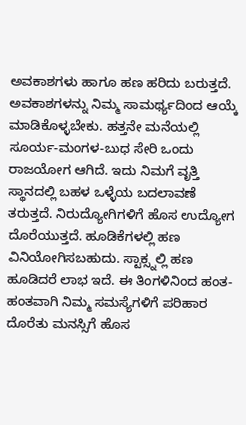ಅವಕಾಶಗಳು ಹಾಗೂ ಹಣ ಹರಿದು ಬರುತ್ತದೆ. ಅವಕಾಶಗಳನ್ನು ನಿಮ್ಮ ಸಾಮರ್ಥ್ಯದಿಂದ ಆಯ್ಕೆ ಮಾಡಿಕೊಳ್ಳಬೇಕು. ಹತ್ತನೇ ಮನೆಯಲ್ಲಿ ಸೂರ್ಯ-ಮಂಗಳ-ಬುಧ ಸೇರಿ ಒಂದು ರಾಜಯೋಗ ಆಗಿದೆ. ಇದು ನಿಮಗೆ ವೃತ್ತಿ ಸ್ಥಾನದಲ್ಲಿ ಬಹಳ ಒಳ್ಳೆಯ ಬದಲಾವಣೆ ತರುತ್ತದೆ. ನಿರುದ್ಯೋಗಿಗಳಿಗೆ ಹೊಸ ಉದ್ಯೋಗ ದೊರೆಯುತ್ತದೆ. ಹೂಡಿಕೆಗಳಲ್ಲಿ ಹಣ ವಿನಿಯೋಗಿಸಬಹುದು. ಸ್ಟಾಕ್ಸ್ನಲ್ಲಿ ಹಣ ಹೂಡಿದರೆ ಲಾಭ ಇದೆ. ಈ ತಿಂಗಳಿನಿಂದ ಹಂತ-ಹಂತವಾಗಿ ನಿಮ್ಮ ಸಮಸ್ಯೆಗಳಿಗೆ ಪರಿಹಾರ ದೊರೆತು ಮನಸ್ಸಿಗೆ ಹೊಸ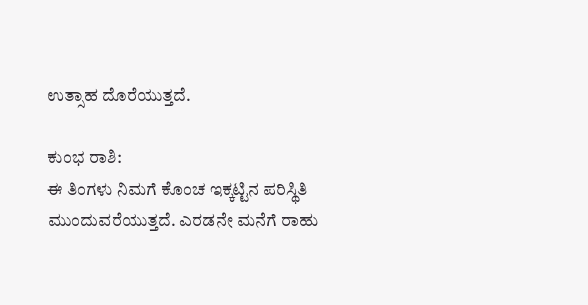ಉತ್ಸಾಹ ದೊರೆಯುತ್ತದೆ.

ಕುಂಭ ರಾಶಿ:
ಈ ತಿಂಗಳು ನಿಮಗೆ ಕೊಂಚ ಇಕ್ಕಟ್ಟಿನ ಪರಿಸ್ಥಿತಿ ಮುಂದುವರೆಯುತ್ತದೆ. ಎರಡನೇ ಮನೆಗೆ ರಾಹು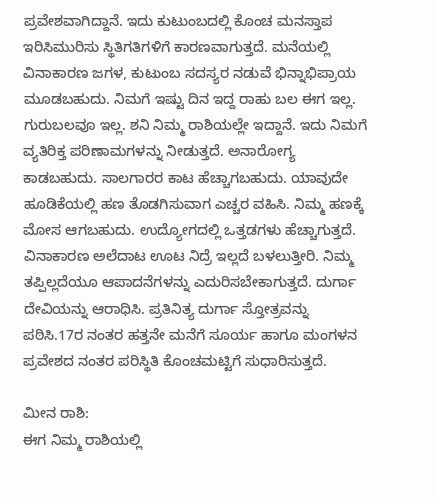ಪ್ರವೇಶವಾಗಿದ್ದಾನೆ. ಇದು ಕುಟುಂಬದಲ್ಲಿ ಕೊಂಚ ಮನಸ್ತಾಪ ಇರಿಸಿಮುರಿಸು ಸ್ಥಿತಿಗತಿಗಳಿಗೆ ಕಾರಣವಾಗುತ್ತದೆ. ಮನೆಯಲ್ಲಿ ವಿನಾಕಾರಣ ಜಗಳ, ಕುಟುಂಬ ಸದಸ್ಯರ ನಡುವೆ ಭಿನ್ನಾಭಿಪ್ರಾಯ ಮೂಡಬಹುದು. ನಿಮಗೆ ಇಷ್ಟು ದಿನ ಇದ್ದ ರಾಹು ಬಲ ಈಗ ಇಲ್ಲ. ಗುರುಬಲವೂ ಇಲ್ಲ. ಶನಿ ನಿಮ್ಮ ರಾಶಿಯಲ್ಲೇ ಇದ್ದಾನೆ. ಇದು ನಿಮಗೆ ವ್ಯತಿರಿಕ್ತ ಪರಿಣಾಮಗಳನ್ನು ನೀಡುತ್ತದೆ. ಅನಾರೋಗ್ಯ ಕಾಡಬಹುದು. ಸಾಲಗಾರರ ಕಾಟ ಹೆಚ್ಚಾಗಬಹುದು. ಯಾವುದೇ ಹೂಡಿಕೆಯಲ್ಲಿ ಹಣ ತೊಡಗಿಸುವಾಗ ಎಚ್ಚರ ವಹಿಸಿ. ನಿಮ್ಮ ಹಣಕ್ಕೆ ಮೋಸ ಆಗಬಹುದು. ಉದ್ಯೋಗದಲ್ಲಿ ಒತ್ತಡಗಳು ಹೆಚ್ಚಾಗುತ್ತದೆ. ವಿನಾಕಾರಣ ಅಲೆದಾಟ ಊಟ ನಿದ್ರೆ ಇಲ್ಲದೆ ಬಳಲುತ್ತೀರಿ. ನಿಮ್ಮ ತಪ್ಪಿಲ್ಲದೆಯೂ ಆಪಾದನೆಗಳನ್ನು ಎದುರಿಸಬೇಕಾಗುತ್ತದೆ. ದುರ್ಗಾ ದೇವಿಯನ್ನು ಆರಾಧಿಸಿ. ಪ್ರತಿನಿತ್ಯ ದುರ್ಗಾ ಸ್ತೋತ್ರವನ್ನು ಪಠಿಸಿ.17ರ ನಂತರ ಹತ್ತನೇ ಮನೆಗೆ ಸೂರ್ಯ ಹಾಗೂ ಮಂಗಳನ ಪ್ರವೇಶದ ನಂತರ ಪರಿಸ್ಥಿತಿ ಕೊಂಚಮಟ್ಟಿಗೆ ಸುಧಾರಿಸುತ್ತದೆ.

ಮೀನ ರಾಶಿ:
ಈಗ ನಿಮ್ಮ ರಾಶಿಯಲ್ಲಿ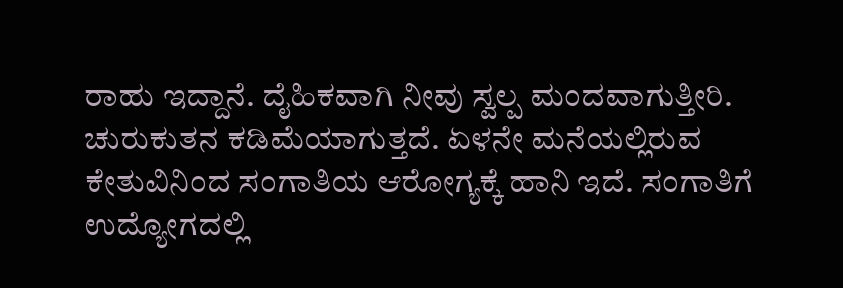ರಾಹು ಇದ್ದಾನೆ. ದೈಹಿಕವಾಗಿ ನೀವು ಸ್ವಲ್ಪ ಮಂದವಾಗುತ್ತೀರಿ. ಚುರುಕುತನ ಕಡಿಮೆಯಾಗುತ್ತದೆ. ಏಳನೇ ಮನೆಯಲ್ಲಿರುವ ಕೇತುವಿನಿಂದ ಸಂಗಾತಿಯ ಆರೋಗ್ಯಕ್ಕೆ ಹಾನಿ ಇದೆ. ಸಂಗಾತಿಗೆ ಉದ್ಯೋಗದಲ್ಲಿ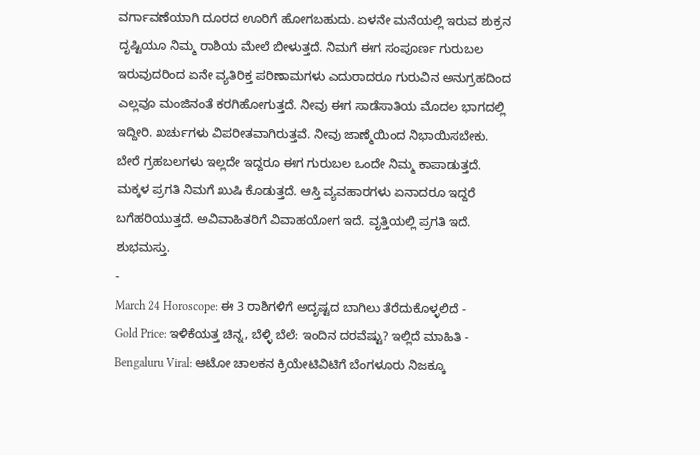ವರ್ಗಾವಣೆಯಾಗಿ ದೂರದ ಊರಿಗೆ ಹೋಗಬಹುದು. ಏಳನೇ ಮನೆಯಲ್ಲಿ ಇರುವ ಶುಕ್ರನ ದೃಷ್ಟಿಯೂ ನಿಮ್ಮ ರಾಶಿಯ ಮೇಲೆ ಬೀಳುತ್ತದೆ. ನಿಮಗೆ ಈಗ ಸಂಪೂರ್ಣ ಗುರುಬಲ ಇರುವುದರಿಂದ ಏನೇ ವ್ಯತಿರಿಕ್ತ ಪರಿಣಾಮಗಳು ಎದುರಾದರೂ ಗುರುವಿನ ಅನುಗ್ರಹದಿಂದ ಎಲ್ಲವೂ ಮಂಜಿನಂತೆ ಕರಗಿಹೋಗುತ್ತದೆ. ನೀವು ಈಗ ಸಾಡೆಸಾತಿಯ ಮೊದಲ ಭಾಗದಲ್ಲಿ ಇದ್ದೀರಿ. ಖರ್ಚುಗಳು ವಿಪರೀತವಾಗಿರುತ್ತವೆ. ನೀವು ಜಾಣ್ಮೆಯಿಂದ ನಿಭಾಯಿಸಬೇಕು. ಬೇರೆ ಗ್ರಹಬಲಗಳು ಇಲ್ಲದೇ ಇದ್ದರೂ ಈಗ ಗುರುಬಲ ಒಂದೇ ನಿಮ್ಮ ಕಾಪಾಡುತ್ತದೆ. ಮಕ್ಕಳ ಪ್ರಗತಿ ನಿಮಗೆ ಖುಷಿ ಕೊಡುತ್ತದೆ. ಆಸ್ತಿ ವ್ಯವಹಾರಗಳು ಏನಾದರೂ ಇದ್ದರೆ ಬಗೆಹರಿಯುತ್ತದೆ. ಅವಿವಾಹಿತರಿಗೆ ವಿವಾಹಯೋಗ ಇದೆ. ವೃತ್ತಿಯಲ್ಲಿ ಪ್ರಗತಿ ಇದೆ.
ಶುಭಮಸ್ತು.
-
March 24 Horoscope: ಈ 3 ರಾಶಿಗಳಿಗೆ ಅದೃಷ್ಟದ ಬಾಗಿಲು ತೆರೆದುಕೊಳ್ಳಲಿದೆ -
Gold Price: ಇಳಿಕೆಯತ್ತ ಚಿನ್ನ, ಬೆಳ್ಳಿ ಬೆಲೆ: ಇಂದಿನ ದರವೆಷ್ಟು? ಇಲ್ಲಿದೆ ಮಾಹಿತಿ -
Bengaluru Viral: ಆಟೋ ಚಾಲಕನ ಕ್ರಿಯೇಟಿವಿಟಿಗೆ ಬೆಂಗಳೂರು ನಿಜಕ್ಕೂ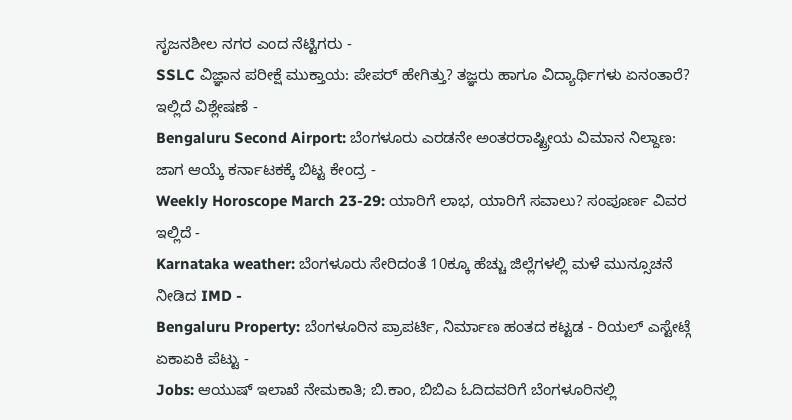ಸೃಜನಶೀಲ ನಗರ ಎಂದ ನೆಟ್ಟಿಗರು -
SSLC ವಿಜ್ಞಾನ ಪರೀಕ್ಷೆ ಮುಕ್ತಾಯ: ಪೇಪರ್ ಹೇಗಿತ್ತು? ತಜ್ಞರು ಹಾಗೂ ವಿದ್ಯಾರ್ಥಿಗಳು ಏನಂತಾರೆ? ಇಲ್ಲಿದೆ ವಿಶ್ಲೇಷಣೆ -
Bengaluru Second Airport: ಬೆಂಗಳೂರು ಎರಡನೇ ಅಂತರರಾಷ್ಟ್ರೀಯ ವಿಮಾನ ನಿಲ್ದಾಣ: ಜಾಗ ಆಯ್ಕೆ ಕರ್ನಾಟಕಕ್ಕೆ ಬಿಟ್ಟ ಕೇಂದ್ರ -
Weekly Horoscope March 23-29: ಯಾರಿಗೆ ಲಾಭ, ಯಾರಿಗೆ ಸವಾಲು? ಸಂಪೂರ್ಣ ವಿವರ ಇಲ್ಲಿದೆ -
Karnataka weather: ಬೆಂಗಳೂರು ಸೇರಿದಂತೆ 10ಕ್ಕೂ ಹೆಚ್ಚು ಜಿಲ್ಲೆಗಳಲ್ಲಿ ಮಳೆ ಮುನ್ಸೂಚನೆ ನೀಡಿದ IMD -
Bengaluru Property: ಬೆಂಗಳೂರಿನ ಪ್ರಾಪರ್ಟಿ, ನಿರ್ಮಾಣ ಹಂತದ ಕಟ್ಟಡ - ರಿಯಲ್ ಎಸ್ಟೇಟ್ಗೆ ಏಕಾಏಕಿ ಪೆಟ್ಟು -
Jobs: ಆಯುಷ್ ಇಲಾಖೆ ನೇಮಕಾತಿ; ಬಿ.ಕಾಂ, ಬಿಬಿಎ ಓದಿದವರಿಗೆ ಬೆಂಗಳೂರಿನಲ್ಲಿ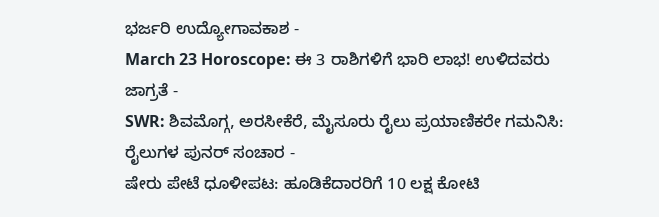ಭರ್ಜರಿ ಉದ್ಯೋಗಾವಕಾಶ -
March 23 Horoscope: ಈ 3 ರಾಶಿಗಳಿಗೆ ಭಾರಿ ಲಾಭ! ಉಳಿದವರು ಜಾಗ್ರತೆ -
SWR: ಶಿವಮೊಗ್ಗ, ಅರಸೀಕೆರೆ, ಮೈಸೂರು ರೈಲು ಪ್ರಯಾಣಿಕರೇ ಗಮನಿಸಿ: ರೈಲುಗಳ ಪುನರ್ ಸಂಚಾರ -
ಷೇರು ಪೇಟೆ ಧೂಳೀಪಟ: ಹೂಡಿಕೆದಾರರಿಗೆ 10 ಲಕ್ಷ ಕೋಟಿ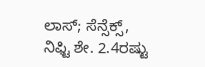ಲಾಸ್; ಸೆನ್ಸೆಕ್ಸ್, ನಿಫ್ಟಿ ಶೇ. 2.4ರಷ್ಟು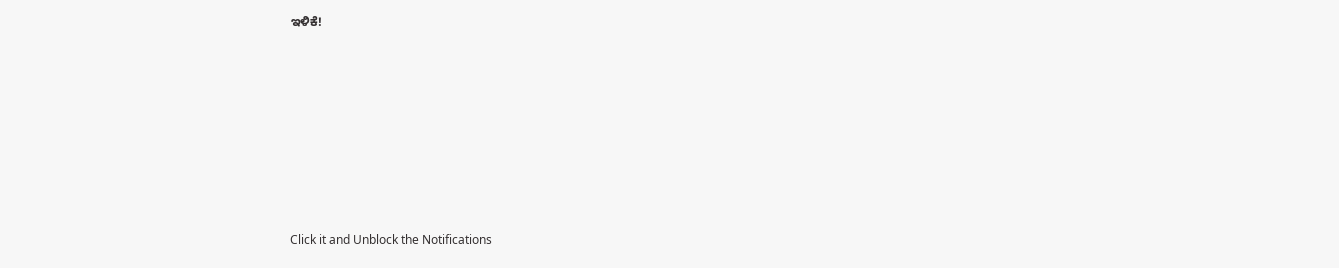ಇಳಿಕೆ!












Click it and Unblock the Notifications